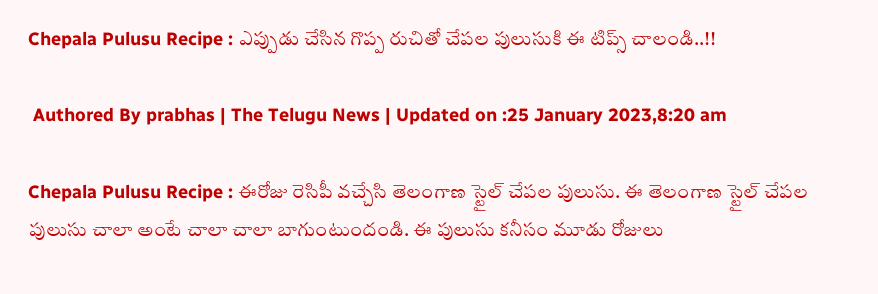Chepala Pulusu Recipe : ఎప్పుడు చేసిన గొప్ప రుచితో చేపల పులుసుకి ఈ టిప్స్ చాలండి..!!

 Authored By prabhas | The Telugu News | Updated on :25 January 2023,8:20 am

Chepala Pulusu Recipe : ఈరోజు రెసిపీ వచ్చేసి తెలంగాణ స్టైల్ చేపల పులుసు. ఈ తెలంగాణ స్టైల్ చేపల పులుసు చాలా అంటే చాలా చాలా బాగుంటుందండి. ఈ పులుసు కనీసం మూడు రోజులు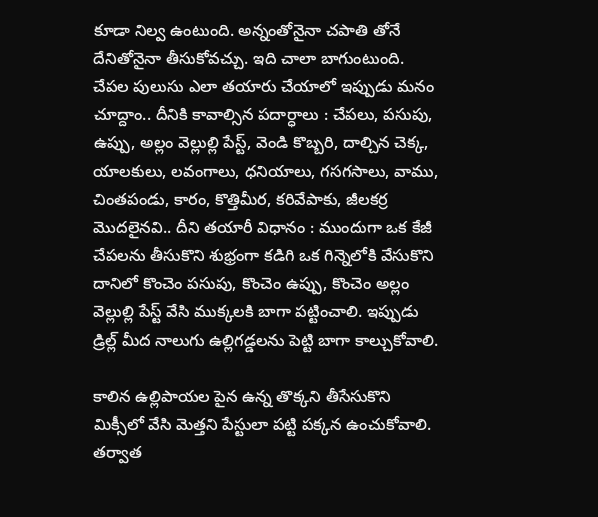కూడా నిల్వ ఉంటుంది. అన్నంతోనైనా చపాతి తోనే దేనితోనైనా తీసుకోవచ్చు. ఇది చాలా బాగుంటుంది. చేపల పులుసు ఎలా తయారు చేయాలో ఇప్పుడు మనం చూద్దాం.. దీనికి కావాల్సిన పదార్ధాలు : చేపలు, పసుపు, ఉప్పు, అల్లం వెల్లుల్లి పేస్ట్, వెండి కొబ్బరి, దాల్చిన చెక్క, యాలకులు, లవంగాలు, ధనియాలు, గసగసాలు, వాము, చింతపండు, కారం, కొత్తిమీర, కరివేపాకు, జీలకర్ర మొదలైనవి.. దీని తయారీ విధానం : ముందుగా ఒక కేజీ చేపలను తీసుకొని శుభ్రంగా కడిగి ఒక గిన్నెలోకి వేసుకొని దానిలో కొంచెం పసుపు, కొంచెం ఉప్పు, కొంచెం అల్లం వెల్లుల్లి పేస్ట్ వేసి ముక్కలకి బాగా పట్టించాలి. ఇప్పుడు డ్రిల్ల్ మీద నాలుగు ఉల్లిగడ్డలను పెట్టి బాగా కాల్చుకోవాలి.

కాలిన ఉల్లిపాయల పైన ఉన్న తొక్కని తీసేసుకొని మిక్సీలో వేసి మెత్తని పేస్టులా పట్టి పక్కన ఉంచుకోవాలి. తర్వాత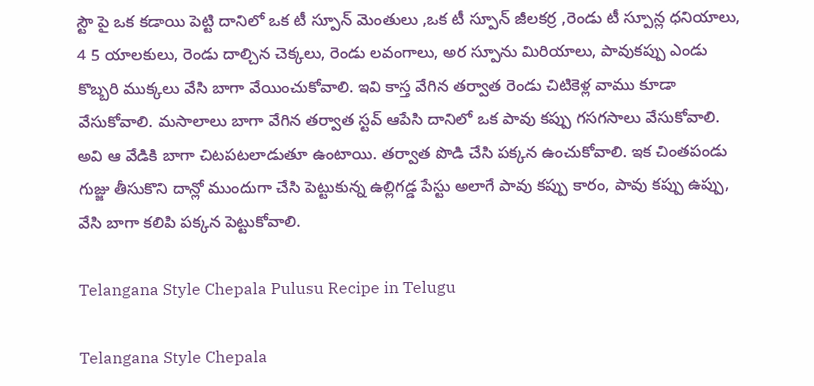స్టౌ పై ఒక కడాయి పెట్టి దానిలో ఒక టీ స్పూన్ మెంతులు ,ఒక టీ స్పూన్ జీలకర్ర ,రెండు టీ స్పూన్ల ధనియాలు, 4 5 యాలకులు, రెండు దాల్చిన చెక్కలు, రెండు లవంగాలు, అర స్పూను మిరియాలు, పావుకప్పు ఎండు కొబ్బరి ముక్కలు వేసి బాగా వేయించుకోవాలి. ఇవి కాస్త వేగిన తర్వాత రెండు చిటికెళ్ల వాము కూడా వేసుకోవాలి. మసాలాలు బాగా వేగిన తర్వాత స్టవ్ ఆపేసి దానిలో ఒక పావు కప్పు గసగసాలు వేసుకోవాలి. అవి ఆ వేడికి బాగా చిటపటలాడుతూ ఉంటాయి. తర్వాత పొడి చేసి పక్కన ఉంచుకోవాలి. ఇక చింతపండు గుజ్జు తీసుకొని దాన్లో ముందుగా చేసి పెట్టుకున్న ఉల్లిగడ్డ పేస్టు అలాగే పావు కప్పు కారం, పావు కప్పు ఉప్పు, వేసి బాగా కలిపి పక్కన పెట్టుకోవాలి.

Telangana Style Chepala Pulusu Recipe in Telugu

Telangana Style Chepala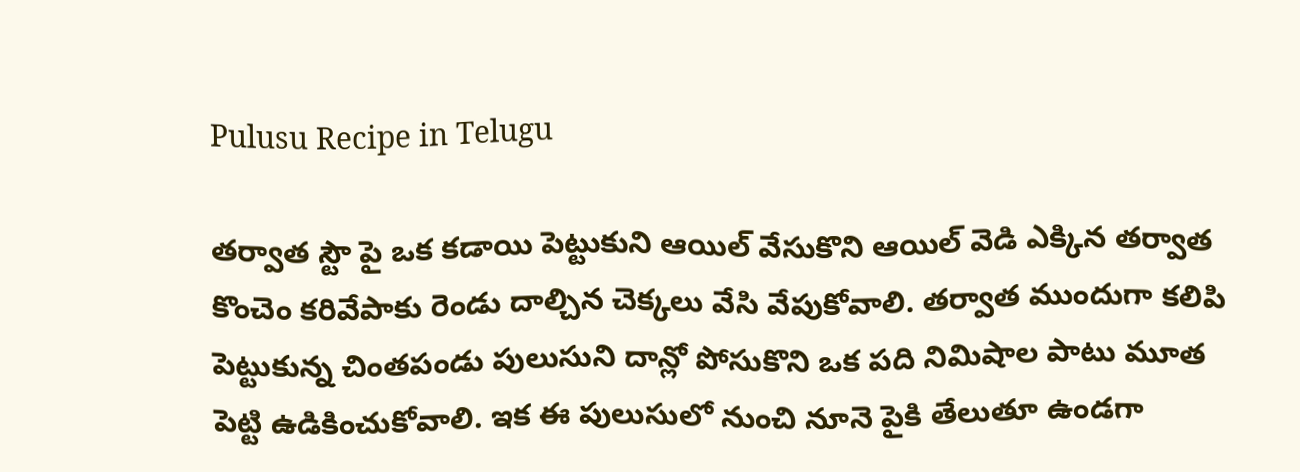Pulusu Recipe in Telugu

తర్వాత స్టౌ పై ఒక కడాయి పెట్టుకుని ఆయిల్ వేసుకొని ఆయిల్ వెడి ఎక్కిన తర్వాత కొంచెం కరివేపాకు రెండు దాల్చిన చెక్కలు వేసి వేపుకోవాలి. తర్వాత ముందుగా కలిపి పెట్టుకున్న చింతపండు పులుసుని దాన్లో పోసుకొని ఒక పది నిమిషాల పాటు మూత పెట్టి ఉడికించుకోవాలి. ఇక ఈ పులుసులో నుంచి నూనె పైకి తేలుతూ ఉండగా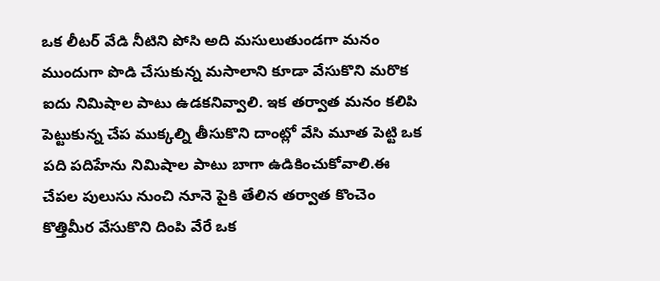ఒక లీటర్ వేడి నీటిని పోసి అది మసులుతుండగా మనం ముందుగా పొడి చేసుకున్న మసాలాని కూడా వేసుకొని మరొక ఐదు నిమిషాల పాటు ఉడకనివ్వాలి. ఇక తర్వాత మనం కలిపి పెట్టుకున్న చేప ముక్కల్ని తీసుకొని దాంట్లో వేసి మూత పెట్టి ఒక పది పదిహేను నిమిషాల పాటు బాగా ఉడికించుకోవాలి.ఈ చేపల పులుసు నుంచి నూనె పైకి తేలిన తర్వాత కొంచెం కొత్తిమీర వేసుకొని దింపి వేరే ఒక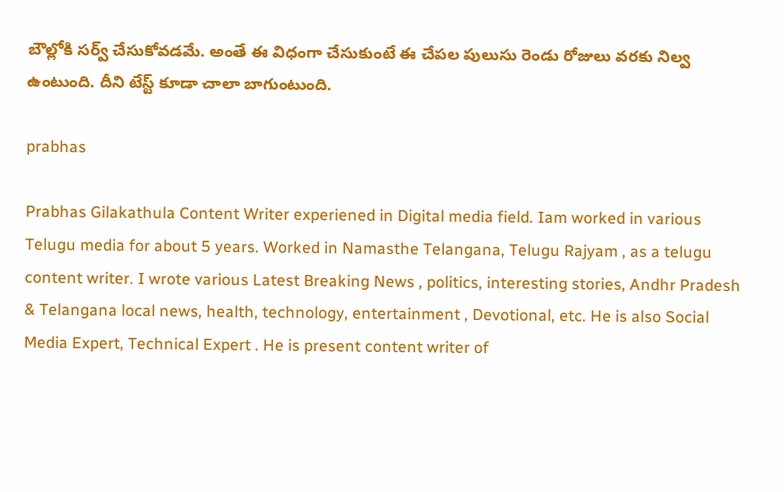బౌల్లోకి సర్వ్ చేసుకోవడమే. అంతే ఈ విధంగా చేసుకుంటే ఈ చేపల పులుసు రెండు రోజులు వరకు నిల్వ ఉంటుంది. దీని టేస్ట్ కూడా చాలా బాగుంటుంది.

prabhas

Prabhas Gilakathula Content Writer experiened in Digital media field. Iam worked in various Telugu media for about 5 years. Worked in Namasthe Telangana, Telugu Rajyam , as a telugu content writer. I wrote various Latest Breaking News , politics, interesting stories, Andhr Pradesh & Telangana local news, health, technology, entertainment , Devotional, etc. He is also Social Media Expert, Technical Expert . He is present content writer of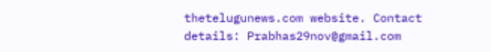thetelugunews.com website. Contact details: Prabhas29nov@gmail.com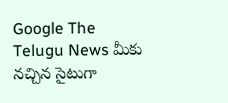Google The Telugu News మీకు నచ్చిన సైటుగా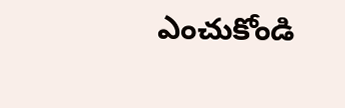ఎంచుకోండి